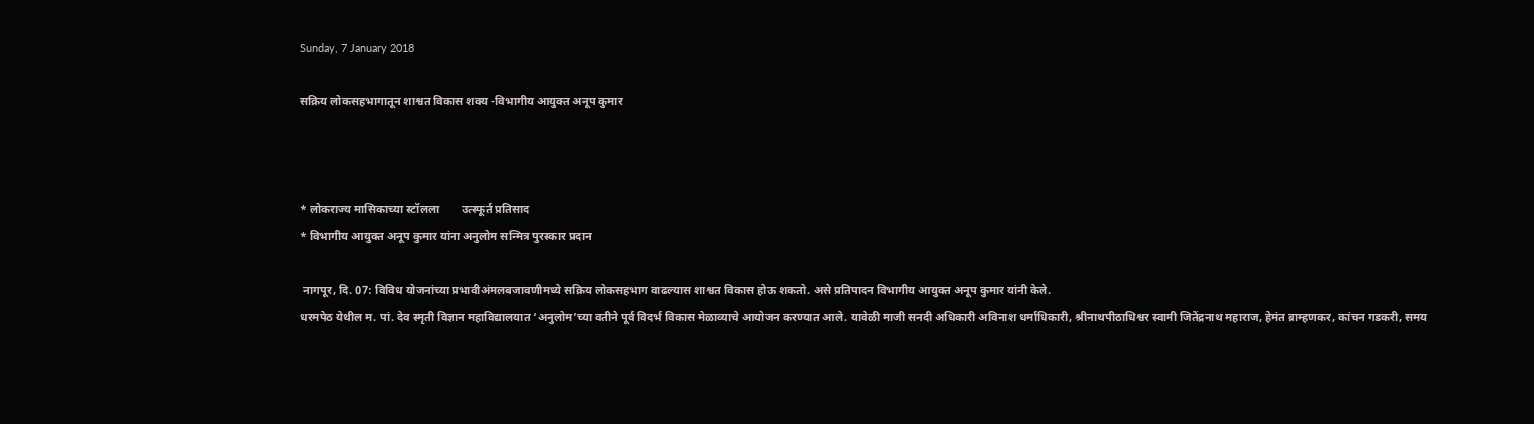Sunday, 7 January 2018

सक्रिय लोकसहभागातून शाश्वत विकास शक्य -विभागीय आयुक्त अनूप कुमार



* लोकराज्य मासिकाच्या स्टॉलला        उत्स्फूर्त प्रतिसाद
* विभागीय आयुक्त अनूप कुमार यांना अनुलोम सन्मित्र पुरस्कार प्रदान

 नागपूर, दि. 07: विविध योजनांच्या प्रभावीअंमलबजावणीमध्ये सक्रिय लोकसहभाग वाढल्यास शाश्वत विकास होऊ शकतो. असे प्रतिपादन विभागीय आयुक्त अनूप कुमार यांनी केले.
धरमपेठ येथील म. पां. देव स्मृती विज्ञान महाविद्यालयात ‘अनुलोम’च्या वतीने पूर्व विदर्भ विकास मेळाव्याचे आयोजन करण्यात आले. यावेळी माजी सनदी अधिकारी अविनाश धर्माधिकारी, श्रीनाथपीठाधिश्वर स्वामी जितेंद्रनाथ महाराज, हेमंत ब्राम्हणकर, कांचन गडकरी, समय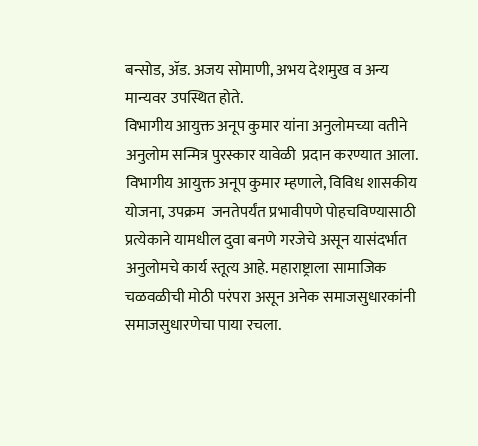बन्सोड, ॲड. अजय सोमाणी, अभय देशमुख व अन्य मान्यवर उपस्थित होते.
विभागीय आयुक्त अनूप कुमार यांना अनुलोमच्या वतीने अनुलोम सन्मित्र पुरस्कार यावेळी  प्रदान करण्यात आला.
विभागीय आयुक्त अनूप कुमार म्हणाले, विविध शासकीय योजना, उपक्रम  जनतेपर्यंत प्रभावीपणे पोहचविण्यासाठी प्रत्येकाने यामधील दुवा बनणे गरजेचे असून यासंदर्भात अनुलोमचे कार्य स्तूत्य आहे. महाराष्ट्राला सामाजिक चळवळीची मोठी परंपरा असून अनेक समाजसुधारकांनी समाजसुधारणेचा पाया रचला.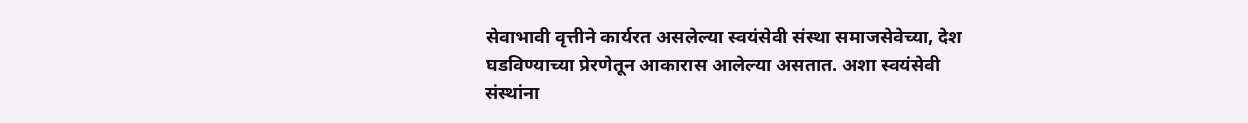सेवाभावी वृत्तीने कार्यरत असलेल्या स्वयंसेवी संस्था समाजसेवेच्या, देश घडविण्याच्या प्रेरणेतून आकारास आलेल्या असतात. अशा स्वयंसेवी संस्थांना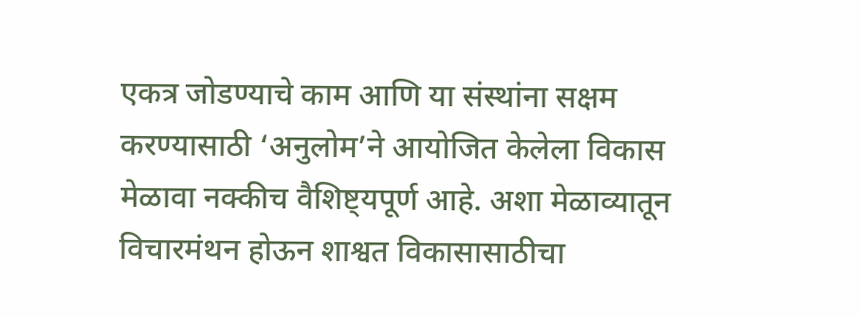एकत्र जोडण्याचे काम आणि या संस्थांना सक्षम करण्यासाठी ‘अनुलोम’ने आयोजित केलेला विकास मेळावा नक्कीच वैशिष्ट्यपूर्ण आहे. अशा मेळाव्यातून विचारमंथन होऊन शाश्वत विकासासाठीचा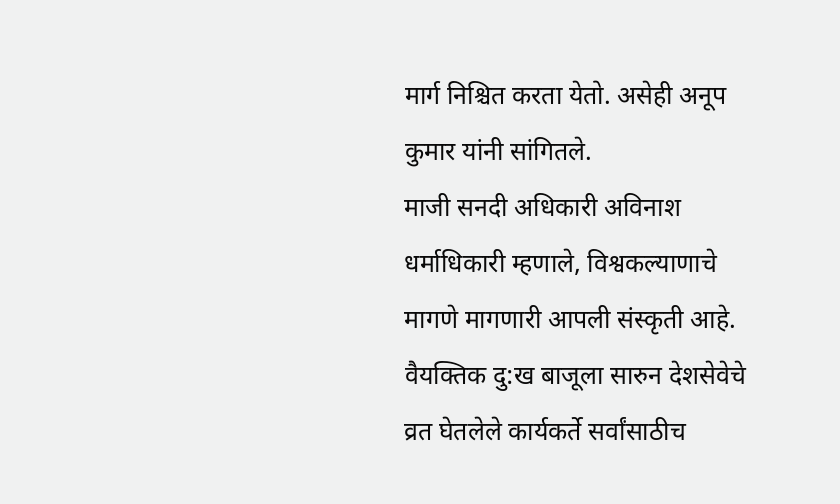मार्ग निश्चित करता येतो. असेही अनूप कुमार यांनी सांगितले.
माजी सनदी अधिकारी अविनाश धर्माधिकारी म्हणाले, विश्वकल्याणाचे मागणे मागणारी आपली संस्कृती आहे. वैयक्तिक दु:ख बाजूला सारुन देशसेवेचे व्रत घेतलेले कार्यकर्ते सर्वांसाठीच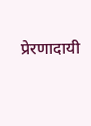प्रेरणादायी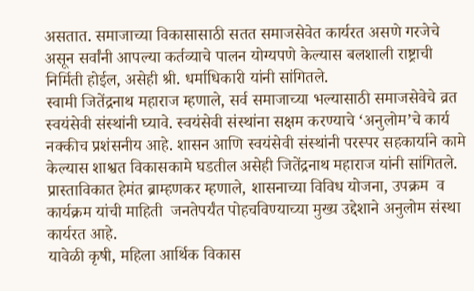असतात. समाजाच्या विकासासाठी सतत समाजसेवेत कार्यरत असणे गरजेचे असून सर्वांनी आपल्या कर्तव्याचे पालन योग्यपणे केल्यास बलशाली राष्ट्राची निर्मिती होईल, असेही श्री. धर्माधिकारी यांनी सांगितले.
स्वामी जितेंद्रनाथ महाराज म्हणाले, सर्व समाजाच्या भल्यासाठी समाजसेवेचे व्रत स्वयंसेवी संस्थांनी घ्यावे. स्वयंसेवी संस्थांना सक्षम करण्याचे ‘अनुलोम’चे कार्य नक्कीच प्रशंसनीय आहे. शासन आणि स्वयंसेवी संस्थांनी परस्पर सहकार्याने कामे केल्यास शाश्वत विकासकामे घडतील असेही जितेंद्रनाथ महाराज यांनी सांगितले.
प्रास्ताविकात हेमंत ब्राम्हणकर म्हणाले, शासनाच्या विविध योजना, उपक्रम  व कार्यक्रम यांची माहिती  जनतेपर्यंत पोहचविण्याच्या मुख्य उद्देशाने अनुलोम संस्था कार्यरत आहे.
यावेळी कृषी, महिला आर्थिक विकास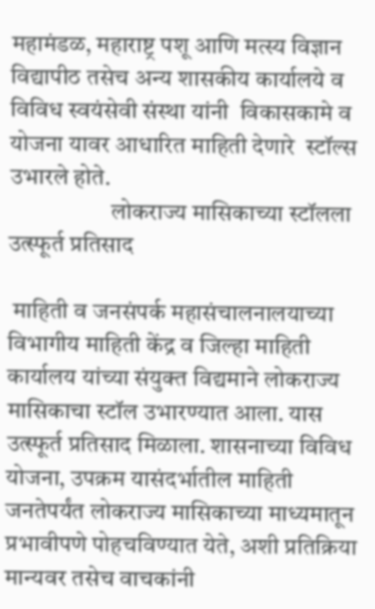महामंडळ, महाराष्ट्र पशू आणि मत्स्य विज्ञान विद्यापीठ तसेच अन्य शासकीय कार्यालये व विविध स्वयंसेवी संस्था यांनी  विकासकामे व योजना यावर आधारित माहिती देणारे  स्टॉल्स उभारले होते.
                     लोकराज्य मासिकाच्या स्टॉलला उत्स्फूर्त प्रतिसाद

 माहिती व जनसंपर्क महासंचालनालयाच्या विभागीय माहिती केंद्र व जिल्हा माहिती कार्यालय यांच्या संयुक्त विद्यमाने लोकराज्य मासिकाचा स्टॉल उभारण्यात आला. यास उत्स्फूर्त प्रतिसाद मिळाला. शासनाच्या विविध योजना, उपक्रम यासंदर्भातील माहिती जनतेपर्यंत लोकराज्य मासिकाच्या माध्यमातून प्रभावीपणे पोहचविण्यात येते, अशी प्रतिक्रिया मान्यवर तसेच वाचकांनी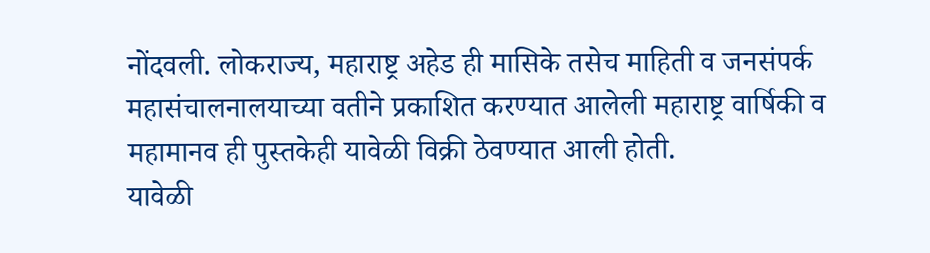नोंदवली. लोकराज्य, महाराष्ट्र अहेड ही मासिके तसेच माहिती व जनसंपर्क महासंचालनालयाच्या वतीने प्रकाशित करण्यात आलेली महाराष्ट्र वार्षिकी व महामानव ही पुस्तकेही यावेळी विक्री ठेवण्यात आली होती.
यावेळी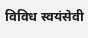विविध स्वयंसेवी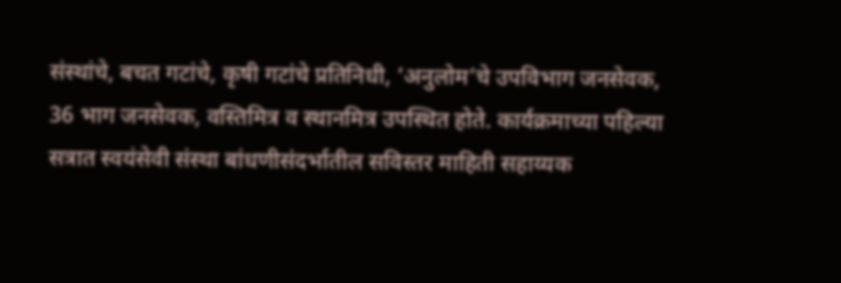संस्थांचे, बचत गटांचे, कृषी गटांचे प्रतिनिधी, ‘अनुलोम’चे उपविभाग जनसेवक, 36 भाग जनसेवक, वस्तिमित्र व स्थानमित्र उपस्थित होते. कार्यक्रमाच्या पहिल्या सत्रात स्वयंसेवी संस्था बांधणीसंदर्भातील सविस्तर माहिती सहाय्यक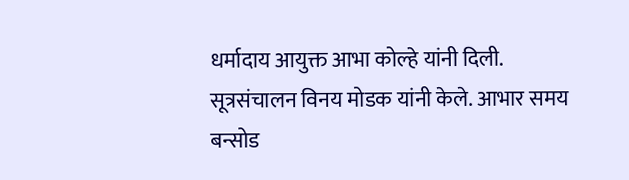धर्मादाय आयुक्त आभा कोल्हे यांनी दिली.
सूत्रसंचालन विनय मोडक यांनी केले. आभार समय बन्सोड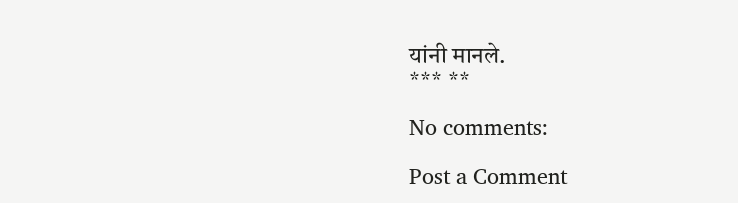यांनी मानले.
*** **

No comments:

Post a Comment